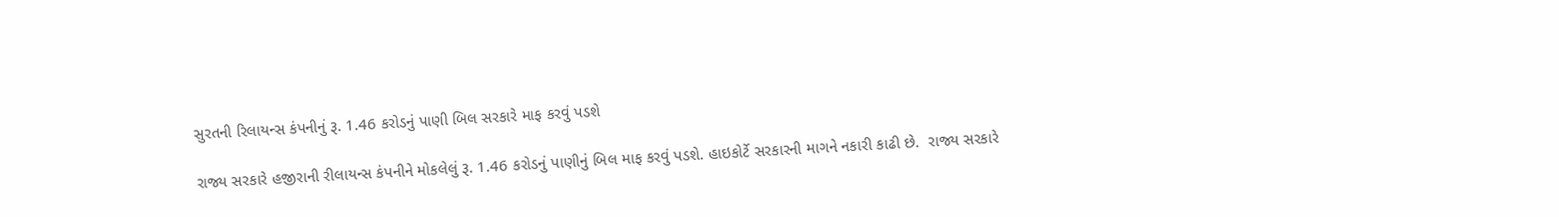સુરતની રિલાયન્સ કંપનીનું રૂ. 1.46 કરોડનું પાણી બિલ સરકારે માફ કરવું પડશે

રાજ્ય સરકારે હજીરાની રીલાયન્સ કંપનીને મોકલેલું રૂ. 1.46 કરોડનું પાણીનું બિલ માફ કરવું પડશે. હાઇકોર્ટે સરકારની માગને નકારી કાઢી છે.  રાજ્ય સરકારે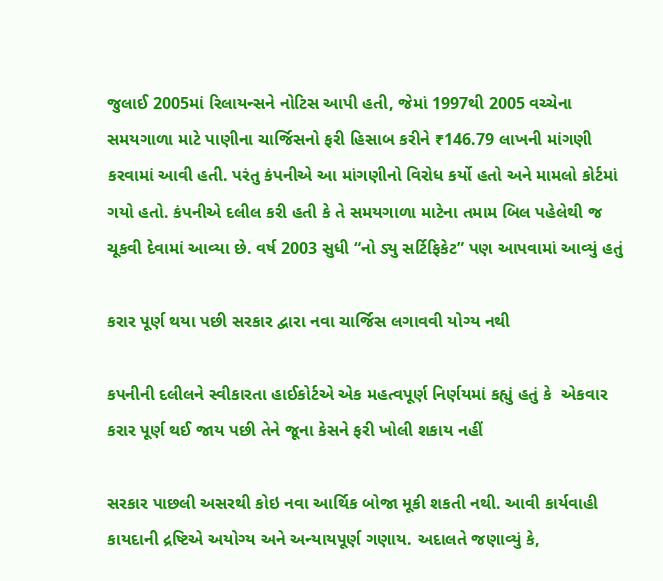જુલાઈ 2005માં રિલાયન્સને નોટિસ આપી હતી, જેમાં 1997થી 2005 વચ્ચેના સમયગાળા માટે પાણીના ચાર્જિસનો ફરી હિસાબ કરીને ₹146.79 લાખની માંગણી કરવામાં આવી હતી. પરંતુ કંપનીએ આ માંગણીનો વિરોધ કર્યો હતો અને મામલો કોર્ટમાં ગયો હતો. કંપનીએ દલીલ કરી હતી કે તે સમયગાળા માટેના તમામ બિલ પહેલેથી જ ચૂકવી દેવામાં આવ્યા છે. વર્ષ 2003 સુધી “નો ડ્યુ સર્ટિફિકેટ” પણ આપવામાં આવ્યું હતું

કરાર પૂર્ણ થયા પછી સરકાર દ્વારા નવા ચાર્જિસ લગાવવી યોગ્ય નથી

કપનીની દલીલને સ્વીકારતા હાઈકોર્ટએ એક મહત્વપૂર્ણ નિર્ણયમાં કહ્યું હતું કે  એકવાર કરાર પૂર્ણ થઈ જાય પછી તેને જૂના કેસને ફરી ખોલી શકાય નહીં

સરકાર પાછલી અસરથી કોઇ નવા આર્થિક બોજા મૂકી શકતી નથી. આવી કાર્યવાહી કાયદાની દ્રષ્ટિએ અયોગ્ય અને અન્યાયપૂર્ણ ગણાય. અદાલતે જણાવ્યું કે,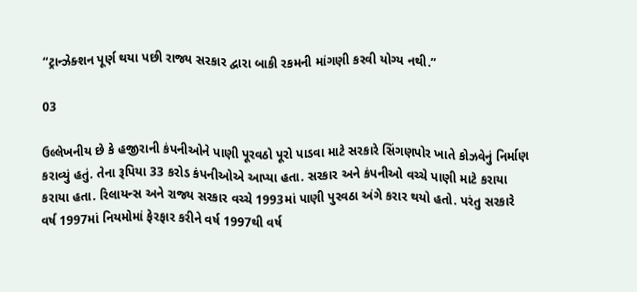“ટ્રાન્ઝેક્શન પૂર્ણ થયા પછી રાજ્ય સરકાર દ્વારા બાકી રકમની માંગણી કરવી યોગ્ય નથી.”

03

ઉલ્લેખનીય છે કે હજીરાની કંપનીઓને પાણી પૂરવઠો પૂરો પાડવા માટે સરકારે સિંગણપોર ખાતે કોઝવેનું નિર્માણ કરાવ્યું હતું. તેના રૂપિયા 33 કરોડ કંપનીઓએ આપ્યા હતા. સરકાર અને કંપનીઓ વચ્ચે પાણી માટે કરાયા કરાયા હતા. રિલાયન્સ અને રાજ્ય સરકાર વચ્ચે 1993માં પાણી પુરવઠા અંગે કરાર થયો હતો. પરંતુ સરકારે વર્ષ 1997માં નિયમોમાં ફેરફાર કરીને વર્ષ 1997થી વર્ષ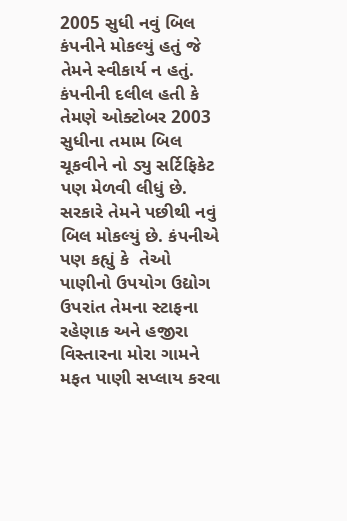2005 સુધી નવું બિલ કંપનીને મોકલ્યું હતું જે તેમને સ્વીકાર્ય ન હતું. કંપનીની દલીલ હતી કે તેમણે ઓક્ટોબર 2003 સુધીના તમામ બિલ ચૂકવીને નો ડ્યુ સર્ટિફિકેટ પણ મેળવી લીધું છે. સરકારે તેમને પછીથી નવું બિલ મોકલ્યું છે. કંપનીએ પણ કહ્યું કે  તેઓ પાણીનો ઉપયોગ ઉદ્યોગ ઉપરાંત તેમના સ્ટાફના રહેણાક અને હજીરા વિસ્તારના મોરા ગામને મફત પાણી સપ્લાય કરવા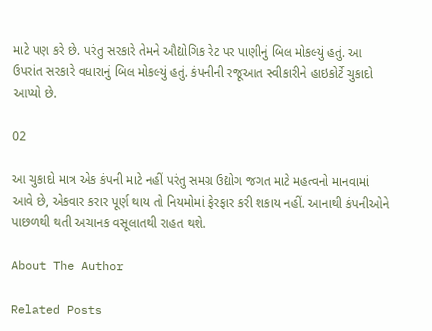માટે પણ કરે છે. પરંતુ સરકારે તેમને ઔદ્યોગિક રેટ પર પાણીનું બિલ મોકલ્યું હતું. આ ઉપરાંત સરકારે વધારાનું બિલ મોકલ્યું હતું. કંપનીની રજૂઆત સ્વીકારીને હાઇકોર્ટે ચુકાદો આપ્યો છે.

02

આ ચુકાદો માત્ર એક કંપની માટે નહીં પરંતુ સમગ્ર ઉદ્યોગ જગત માટે મહત્વનો માનવામાં આવે છે, એકવાર કરાર પૂર્ણ થાય તો નિયમોમાં ફેરફાર કરી શકાય નહીં. આનાથી કંપનીઓને પાછળથી થતી અચાનક વસૂલાતથી રાહત થશે.

About The Author

Related Posts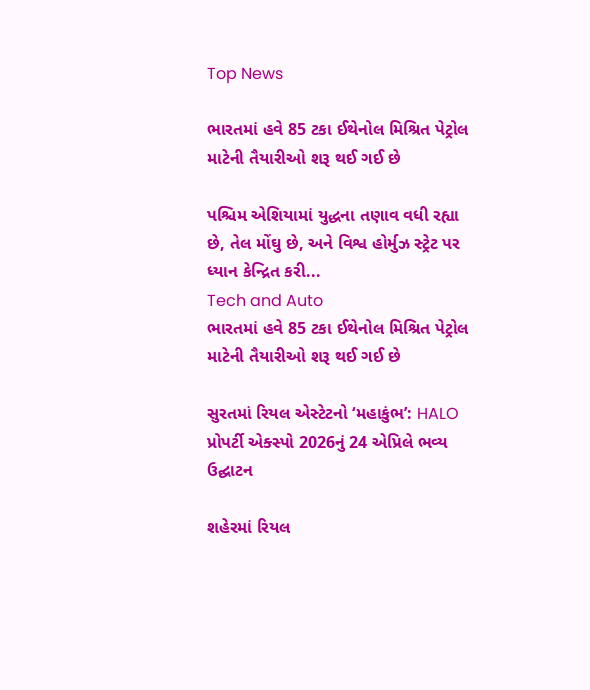Top News

ભારતમાં હવે 85 ટકા ઈથેનોલ મિશ્રિત પેટ્રોલ માટેની તૈયારીઓ શરૂ થઈ ગઈ છે

પશ્ચિમ એશિયામાં યુદ્ધના તણાવ વધી રહ્યા છે, તેલ મોંઘુ છે, અને વિશ્વ હોર્મુઝ સ્ટ્રેટ પર ધ્યાન કેન્દ્રિત કરી...
Tech and Auto
ભારતમાં હવે 85 ટકા ઈથેનોલ મિશ્રિત પેટ્રોલ માટેની તૈયારીઓ શરૂ થઈ ગઈ છે

સુરતમાં રિયલ એસ્ટેટનો ‘મહાકુંભ’: HALO પ્રોપર્ટી એક્સ્પો 2026નું 24 એપ્રિલે ભવ્ય ઉદ્ઘાટન

શહેરમાં રિયલ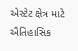એસ્ટેટ ક્ષેત્ર માટે ઐતિહાસિક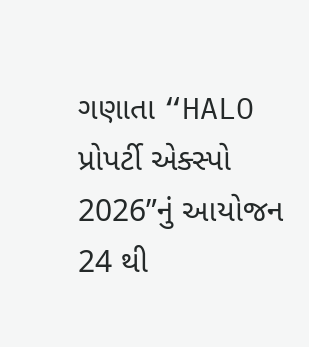ગણાતા “HALO પ્રોપર્ટી એક્સ્પો 2026”નું આયોજન 24 થી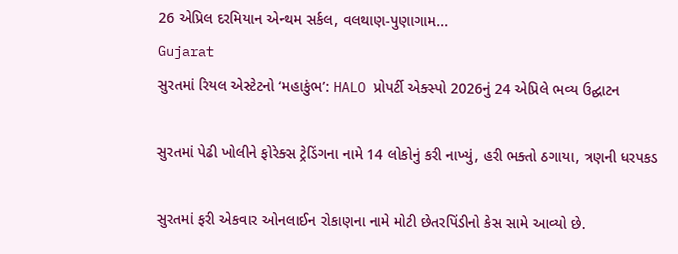26 એપ્રિલ દરમિયાન એન્થમ સર્કલ, વલથાણ-પુણાગામ...
Gujarat
સુરતમાં રિયલ એસ્ટેટનો ‘મહાકુંભ’: HALO પ્રોપર્ટી એક્સ્પો 2026નું 24 એપ્રિલે ભવ્ય ઉદ્ઘાટન

સુરતમાં પેઢી ખોલીને ફોરેક્સ ટ્રેડિંગના નામે 14 લોકોનું કરી નાખ્યું, હરી ભક્તો ઠગાયા, ત્રણની ધરપકડ

સુરતમાં ફરી એકવાર ઓનલાઈન રોકાણના નામે મોટી છેતરપિંડીનો કેસ સામે આવ્યો છે.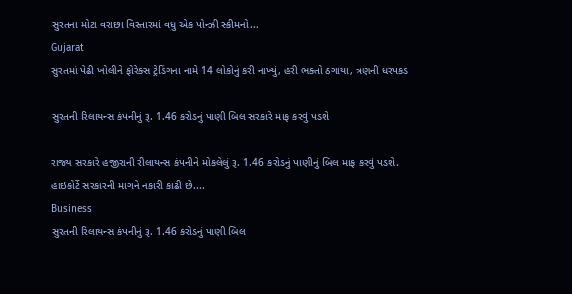સુરતના મોટા વરાછા વિસ્તારમાં વધુ એક પોન્ઝી સ્કીમનો...
Gujarat
સુરતમાં પેઢી ખોલીને ફોરેક્સ ટ્રેડિંગના નામે 14 લોકોનું કરી નાખ્યું, હરી ભક્તો ઠગાયા, ત્રણની ધરપકડ

સુરતની રિલાયન્સ કંપનીનું રૂ. 1.46 કરોડનું પાણી બિલ સરકારે માફ કરવું પડશે

રાજ્ય સરકારે હજીરાની રીલાયન્સ કંપનીને મોકલેલું રૂ. 1.46 કરોડનું પાણીનું બિલ માફ કરવું પડશે. હાઇકોર્ટે સરકારની માગને નકારી કાઢી છે....
Business
સુરતની રિલાયન્સ કંપનીનું રૂ. 1.46 કરોડનું પાણી બિલ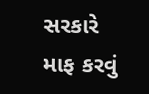સરકારે માફ કરવું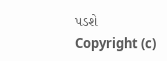પડશે
Copyright (c)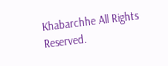Khabarchhe All Rights Reserved.